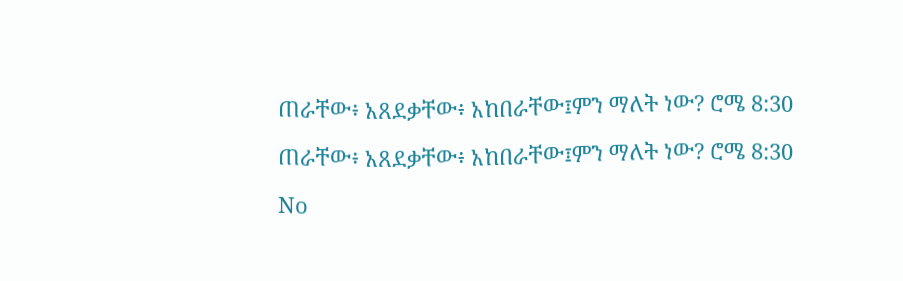ጠራቸው፥ አጸደቃቸው፥ አከበራቸው፤ምን ማለት ነው? ሮሜ 8:30

ጠራቸው፥ አጸደቃቸው፥ አከበራቸው፤ምን ማለት ነው? ሮሜ 8:30

No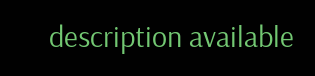description available